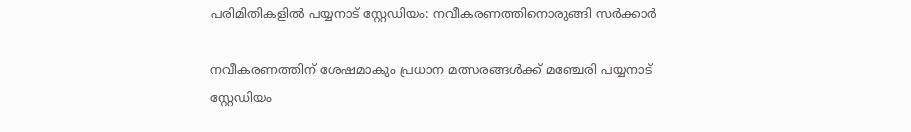പരിമിതികളിൽ പയ്യനാട് സ്റ്റേഡിയം: നവീകരണത്തിനൊരുങ്ങി സർക്കാർ

നവീകരണത്തിന് ശേഷമാകും പ്രധാന മത്സരങ്ങൾക്ക് മഞ്ചേരി പയ്യനാട് സ്റ്റേഡിയം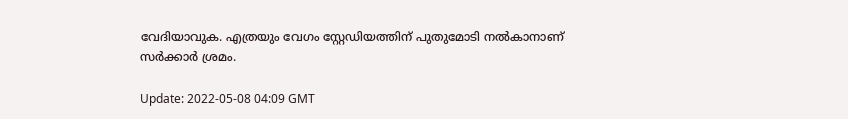വേദിയാവുക. എത്രയും വേഗം സ്റ്റേഡിയത്തിന് പുതുമോടി നൽകാനാണ് സർക്കാർ ശ്രമം.

Update: 2022-05-08 04:09 GMT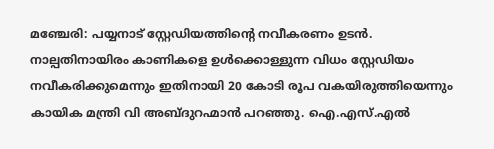മഞ്ചേരി: പയ്യനാട് സ്റ്റേഡിയത്തിന്റെ നവീകരണം ഉടൻ. നാല്പതിനായിരം കാണികളെ ഉൾക്കൊള്ളുന്ന വിധം സ്റ്റേഡിയം നവീകരിക്കുമെന്നും ഇതിനായി 20 കോടി രൂപ വകയിരുത്തിയെന്നും കായിക മന്ത്രി വി അബ്ദുറഹ്മാൻ പറഞ്ഞു. ഐ.എസ്.എല്‍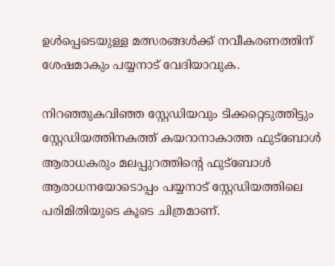ഉൾപ്പെടെയുള്ള മത്സരങ്ങൾക്ക് നവീകരണത്തിന് ശേഷമാകും പയ്യനാട് വേദിയാവുക.

നിറഞ്ഞുകവിഞ്ഞ സ്റ്റേഡിയവും ടിക്കറ്റെടുത്തിട്ടും സ്റ്റേഡിയത്തിനകത്ത് കയറാനാകാത്ത ഫുട്ബോൾ ആരാധകരും മലപ്പുറത്തിന്റെ ഫുട്ബോൾ ആരാധനയോടൊപ്പം പയ്യനാട് സ്റ്റേഡിയത്തിലെ പരിമിതിയുടെ കൂടെ ചിത്രമാണ്.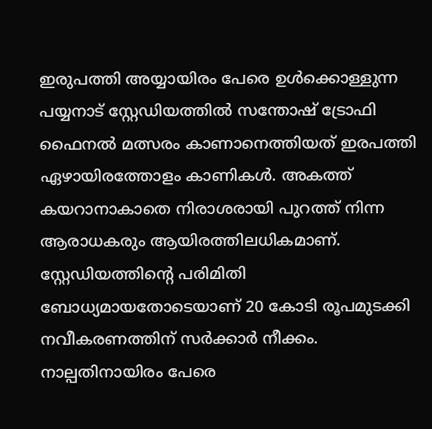ഇരുപത്തി അയ്യായിരം പേരെ ഉൾക്കൊള്ളുന്ന പയ്യനാട് സ്റ്റേഡിയത്തിൽ സന്തോഷ് ട്രോഫി ഫൈനൽ മത്സരം കാണാനെത്തിയത് ഇരപത്തി ഏഴായിരത്തോളം കാണികൾ. അകത്ത് കയറാനാകാതെ നിരാശരായി പുറത്ത് നിന്ന ആരാധകരും ആയിരത്തിലധികമാണ്. സ്റ്റേഡിയത്തിന്റെ പരിമിതി ബോധ്യമായതോടെയാണ് 20 കോടി രൂപമുടക്കി നവീകരണത്തിന് സർക്കാർ നീക്കം. നാല്പതിനായിരം പേരെ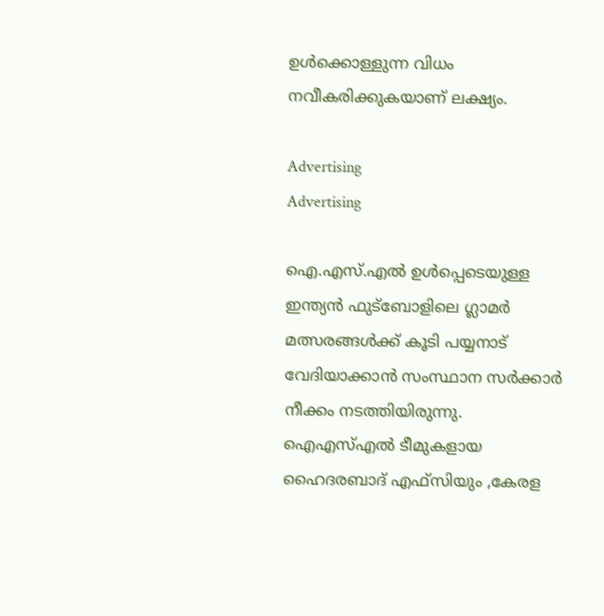ഉൾക്കൊള്ളുന്ന വിധം നവീകരിക്കുകയാണ് ലക്ഷ്യം.

Advertising
Advertising

ഐ.എസ്.എല്‍ ഉൾപ്പെടെയുള്ള ഇന്ത്യൻ ഫുട്ബോളിലെ ഗ്ലാമർ മത്സരങ്ങൾക്ക് കൂടി പയ്യനാട് വേദിയാക്കാൻ സംസ്ഥാന സർക്കാർ നീക്കം നടത്തിയിരുന്നു. ഐഎസ്എൽ ടീമുകളായ ഹൈദരബാദ് എഫ്സിയും ,കേരള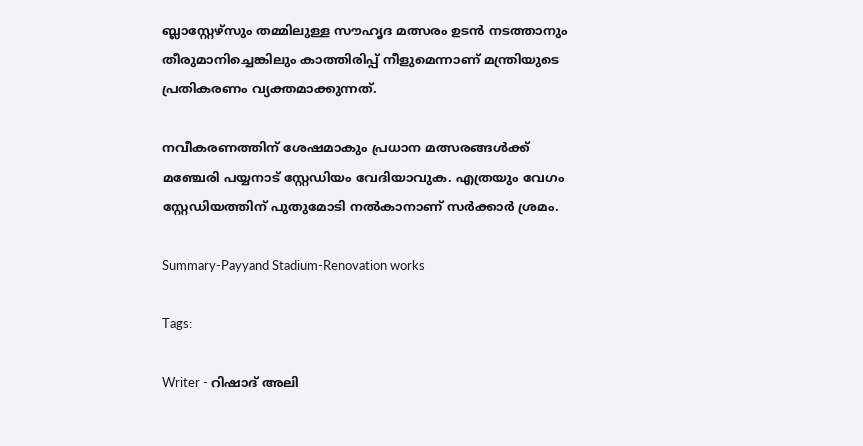ബ്ലാസ്റ്റേഴ്സും തമ്മിലുള്ള സൗഹൃദ മത്സരം ഉടൻ നടത്താനും തീരുമാനിച്ചെങ്കിലും കാത്തിരിപ്പ് നീളുമെന്നാണ് മന്ത്രിയുടെ പ്രതികരണം വ്യക്തമാക്കുന്നത്.

നവീകരണത്തിന് ശേഷമാകും പ്രധാന മത്സരങ്ങൾക്ക് മഞ്ചേരി പയ്യനാട് സ്റ്റേഡിയം വേദിയാവുക. എത്രയും വേഗം സ്റ്റേഡിയത്തിന് പുതുമോടി നൽകാനാണ് സർക്കാർ ശ്രമം.

Summary-Payyand Stadium-Renovation works

Tags:

Writer - റിഷാദ് അലി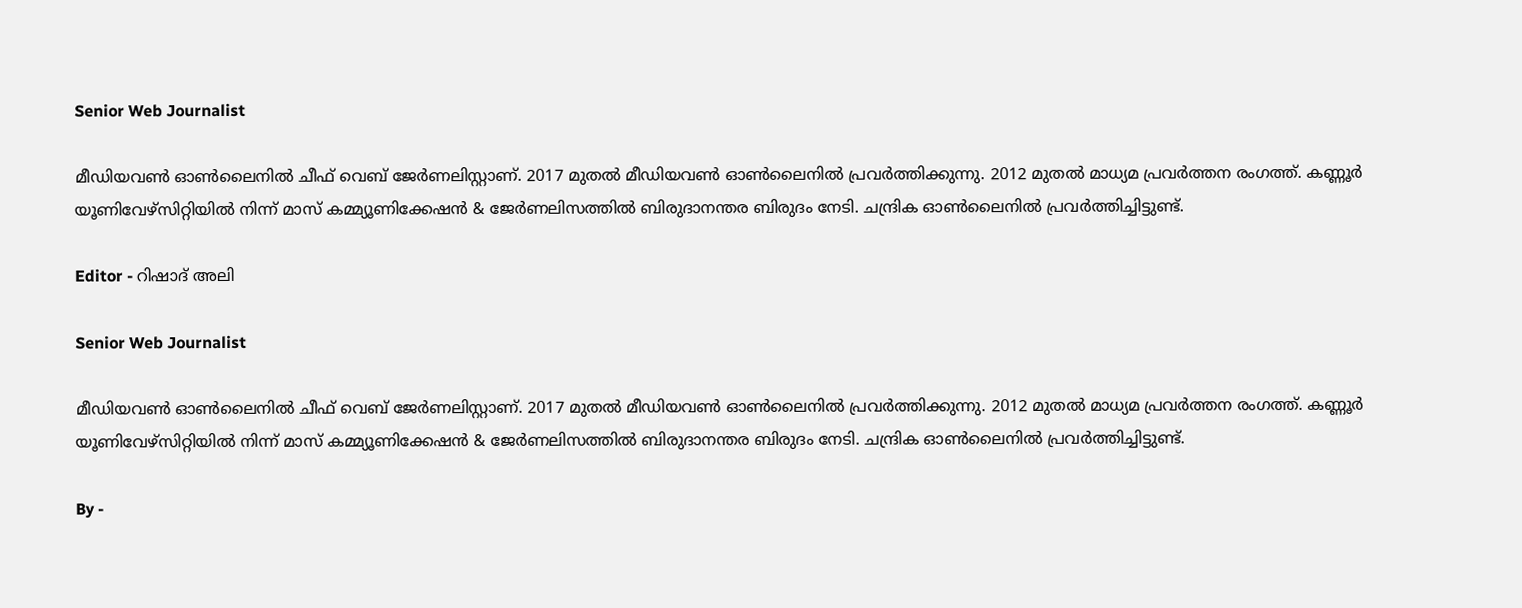Senior Web Journalist

മീഡിയവൺ ഓൺലൈനിൽ ചീഫ് വെബ് ജേർണലിസ്റ്റാണ്. 2017 മുതൽ മീഡിയവൺ ഓൺലൈനിൽ പ്രവർത്തിക്കുന്നു. 2012 മുതൽ മാധ്യമ പ്രവർത്തന രംഗത്ത്. കണ്ണൂര്‍ യൂണിവേഴ്‌സിറ്റിയിൽ നിന്ന് മാസ് കമ്മ്യൂണിക്കേഷന്‍ & ജേര്‍ണലിസത്തില്‍ ബിരുദാനന്തര ബിരുദം നേടി. ചന്ദ്രിക ഓണ്‍ലൈനില്‍ പ്രവര്‍ത്തിച്ചിട്ടുണ്ട്.

Editor - റിഷാദ് അലി

Senior Web Journalist

മീഡിയവൺ ഓൺലൈനിൽ ചീഫ് വെബ് ജേർണലിസ്റ്റാണ്. 2017 മുതൽ മീഡിയവൺ ഓൺലൈനിൽ പ്രവർത്തിക്കുന്നു. 2012 മുതൽ മാധ്യമ പ്രവർത്തന രംഗത്ത്. കണ്ണൂര്‍ യൂണിവേഴ്‌സിറ്റിയിൽ നിന്ന് മാസ് കമ്മ്യൂണിക്കേഷന്‍ & ജേര്‍ണലിസത്തില്‍ ബിരുദാനന്തര ബിരുദം നേടി. ചന്ദ്രിക ഓണ്‍ലൈനില്‍ പ്രവര്‍ത്തിച്ചിട്ടുണ്ട്.

By -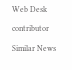Web Desk

contributor

Similar News